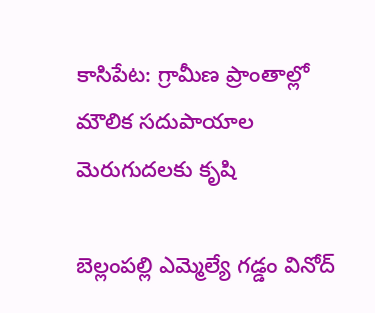కాసిపేట: గ్రామీణ ప్రాంతాల్లో మౌలిక సదుపాయాల మెరుగుదలకు కృషి

బెల్లంపల్లి ఎమ్మెల్యే గడ్డం వినోద్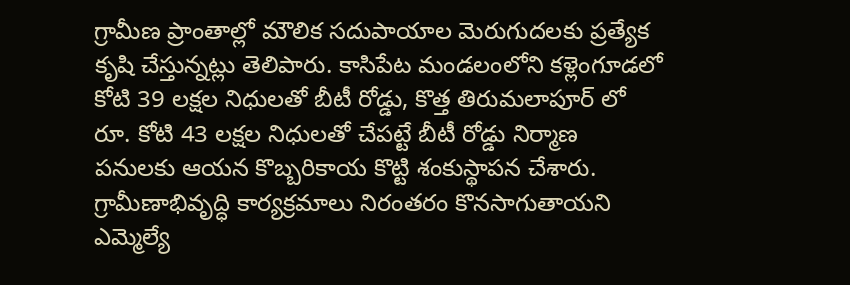గ్రామీణ ప్రాంతాల్లో మౌలిక సదుపాయాల మెరుగుదలకు ప్రత్యేక కృషి చేస్తున్నట్లు తెలిపారు. కాసిపేట మండలంలోని కళ్లెంగూడలో కోటి 39 లక్షల నిధులతో బీటీ రోడ్డు, కొత్త తిరుమలాపూర్ లో రూ. కోటి 43 లక్షల నిధులతో చేపట్టే బీటీ రోడ్డు నిర్మాణ పనులకు ఆయన కొబ్బరికాయ కొట్టి శంకుస్థాపన చేశారు. గ్రామీణాభివృద్ధి కార్యక్రమాలు నిరంతరం కొనసాగుతాయని ఎమ్మెల్యే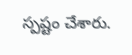స్పష్టం చేశారు.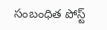సంబంధిత పోస్ట్